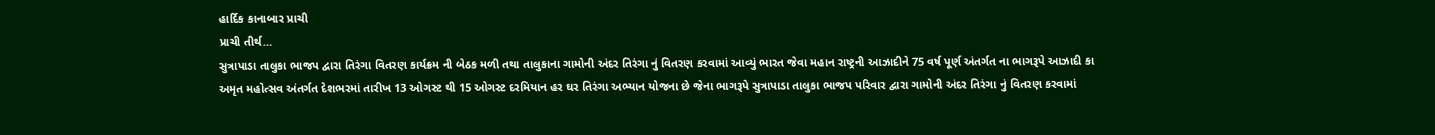હાર્દિક કાનાબાર પ્રાચી
પ્રાચી તીર્થ…
સુત્રાપાડા તાલુકા ભાજપ દ્વારા તિરંગા વિતરણ કાર્યક્રમ ની બેઠક મળી તથા તાલુકાના ગામોની અંદર તિરંગા નું વિતરણ કરવામાં આવ્યું ભારત જેવા મહાન રાષ્ટ્રની આઝાદીને 75 વર્ષ પૂર્ણ અંતર્ગત ના ભાગરૂપે આઝાદી કા અમૃત મહોત્સવ અંતર્ગત દેશભરમાં તારીખ 13 ઓગસ્ટ થી 15 ઓગસ્ટ દરમિયાન હર ઘર તિરંગા અભ્યાન યોજના છે જેના ભાગરૂપે સુત્રાપાડા તાલુકા ભાજપ પરિવાર દ્વારા ગામોની અંદર તિરંગા નું વિતરણ કરવામાં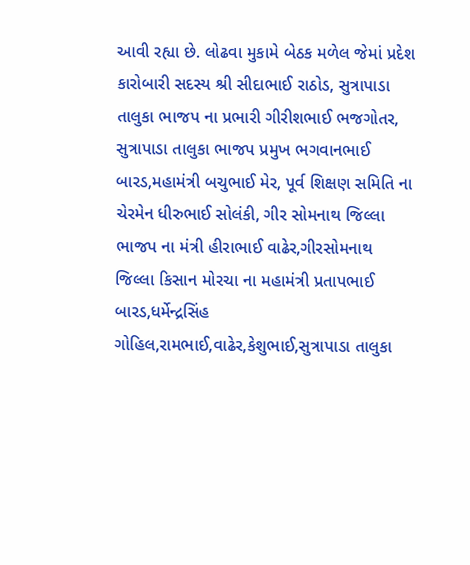આવી રહ્યા છે. લોઢવા મુકામે બેઠક મળેલ જેમાં પ્રદેશ કારોબારી સદસ્ય શ્રી સીદાભાઈ રાઠોડ, સુત્રાપાડા તાલુકા ભાજપ ના પ્રભારી ગીરીશભાઈ ભજગોતર, સુત્રાપાડા તાલુકા ભાજપ પ્રમુખ ભગવાનભાઈ બારડ,મહામંત્રી બચુભાઈ મેર, પૂર્વ શિક્ષણ સમિતિ ના ચેરમેન ધીરુભાઈ સોલંકી, ગીર સોમનાથ જિલ્લા ભાજપ ના મંત્રી હીરાભાઈ વાઢેર,ગીરસોમનાથ જિલ્લા કિસાન મોરચા ના મહામંત્રી પ્રતાપભાઈ બારડ,ધર્મેન્દ્રસિંહ ગોહિલ,રામભાઈ,વાઢેર,કેશુભાઈ,સુત્રાપાડા તાલુકા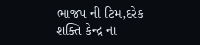ભાજપ ની ટિમ,દરેક શક્તિ કેન્દ્ર ના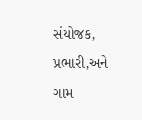સંયોજક, પ્રભારી,અને ગામ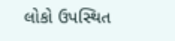લોકો ઉપસ્થિત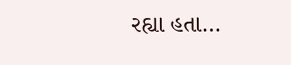રહ્યા હતા…